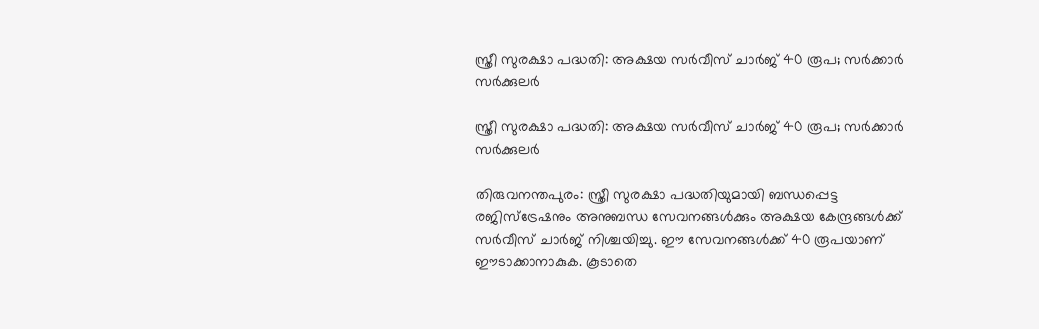സ്ത്രീ സുരക്ഷാ പദ്ധതി: അക്ഷയ സര്‍വീസ് ചാര്‍ജ് 40 രൂപ; സര്‍ക്കാര്‍ സര്‍ക്കുലര്‍

സ്ത്രീ സുരക്ഷാ പദ്ധതി: അക്ഷയ സര്‍വീസ് ചാര്‍ജ് 40 രൂപ; സര്‍ക്കാര്‍ സര്‍ക്കുലര്‍

തിരുവനന്തപുരം: സ്ത്രീ സുരക്ഷാ പദ്ധതിയുമായി ബന്ധപ്പെട്ട രജിസ്ട്രേഷനും അനുബന്ധ സേവനങ്ങള്‍ക്കും അക്ഷയ കേന്ദ്രങ്ങള്‍ക്ക് സര്‍വീസ് ചാര്‍ജ് നിശ്ചയിച്ചു. ഈ സേവനങ്ങള്‍ക്ക് 40 രൂപയാണ് ഈടാക്കാനാകുക. കൂടാതെ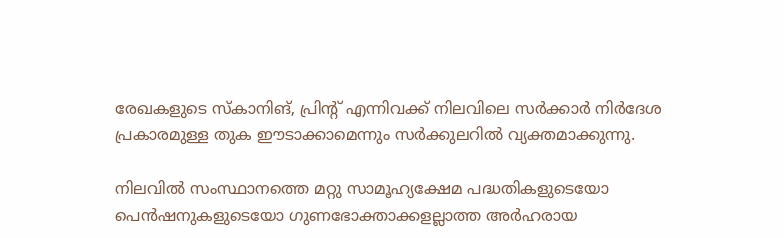രേഖകളുടെ സ്‌കാനിങ്, പ്രിന്റ് എന്നിവക്ക് നിലവിലെ സര്‍ക്കാര്‍ നിര്‍ദേശ പ്രകാരമുള്ള തുക ഈടാക്കാമെന്നും സര്‍ക്കുലറില്‍ വ്യക്തമാക്കുന്നു.

നിലവില്‍ സംസ്ഥാനത്തെ മറ്റു സാമൂഹ്യക്ഷേമ പദ്ധതികളുടെയോ പെന്‍ഷനുകളുടെയോ ഗുണഭോക്താക്കളല്ലാത്ത അര്‍ഹരായ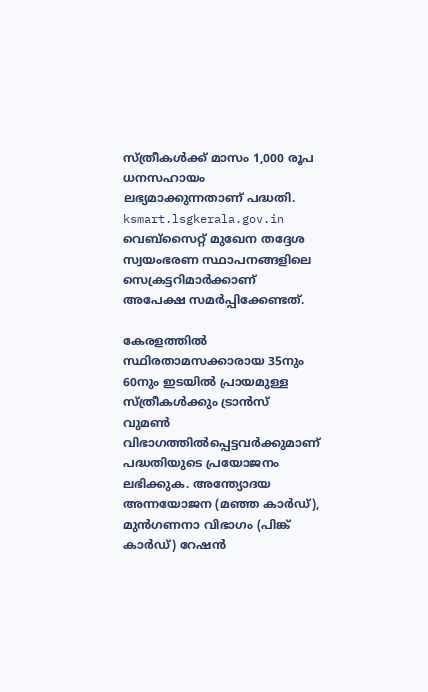സ്ത്രീകള്‍ക്ക് മാസം 1,000 രൂപ ധനസഹായം ലഭ്യമാക്കുന്നതാണ് പദ്ധതി. ksmart.lsgkerala.gov.in വെബ്‌സൈറ്റ് മുഖേന തദ്ദേശ സ്വയംഭരണ സ്ഥാപനങ്ങളിലെ സെക്രട്ടറിമാര്‍ക്കാണ് അപേക്ഷ സമര്‍പ്പിക്കേണ്ടത്.

കേരളത്തില്‍ സ്ഥിരതാമസക്കാരായ 35നും 60നും ഇടയില്‍ പ്രായമുള്ള സ്ത്രീകള്‍ക്കും ട്രാന്‍സ് വുമണ്‍ വിഭാഗത്തില്‍പ്പെട്ടവര്‍ക്കുമാണ് പദ്ധതിയുടെ പ്രയോജനം ലഭിക്കുക. അന്ത്യോദയ അന്നയോജന (മഞ്ഞ കാര്‍ഡ്), മുന്‍ഗണനാ വിഭാഗം (പിങ്ക് കാര്‍ഡ്) റേഷന്‍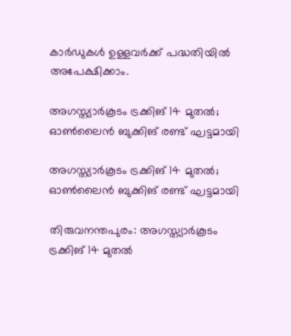കാര്‍ഡുകള്‍ ഉള്ളവര്‍ക്ക് പദ്ധതിയില്‍ അപേക്ഷിക്കാം.

അഗസ്ത്യാര്‍കൂടം ട്രക്കിങ് 14 മുതല്‍; ഓണ്‍ലൈന്‍ ബുക്കിങ് രണ്ട് ഘട്ടമായി

അഗസ്ത്യാര്‍കൂടം ട്രക്കിങ് 14 മുതല്‍; ഓണ്‍ലൈന്‍ ബുക്കിങ് രണ്ട് ഘട്ടമായി

തിരുവനന്തപുരം: അഗസ്ത്യാര്‍കൂടം ട്രക്കിങ് 14 മുതല്‍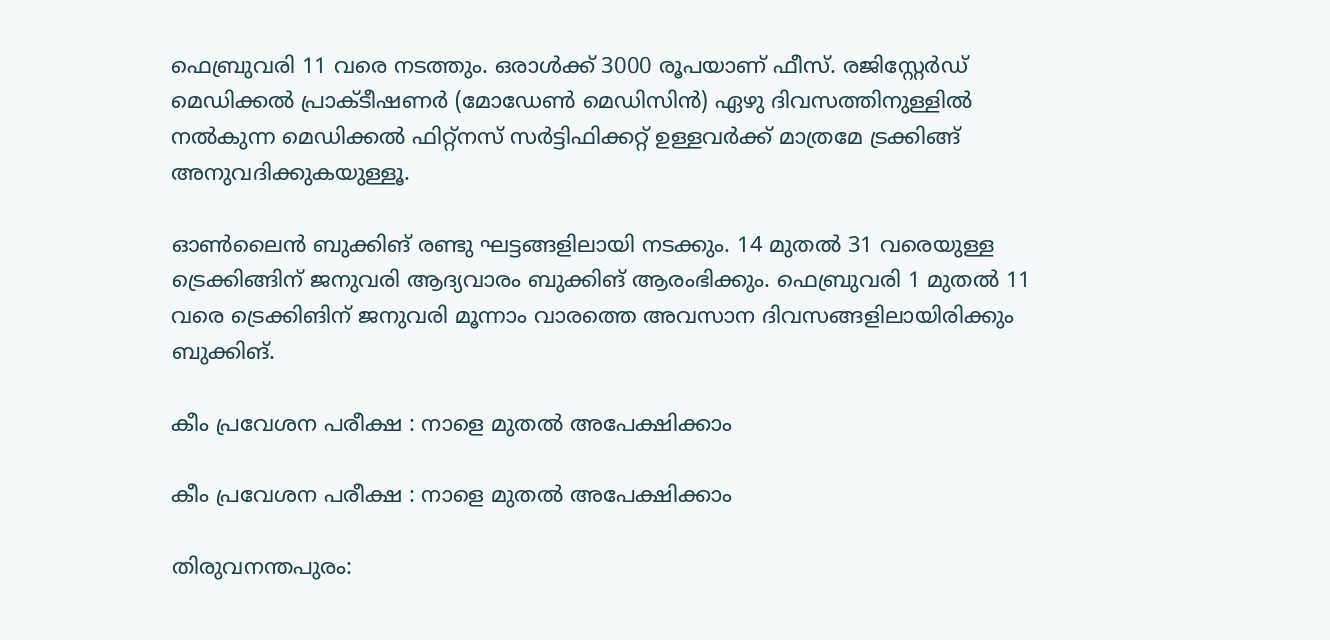ഫെബ്രുവരി 11 വരെ നടത്തും. ഒരാള്‍ക്ക് 3000 രൂപയാണ് ഫീസ്. രജിസ്റ്റേര്‍ഡ് മെഡിക്കല്‍ പ്രാക്ടീഷണര്‍ (മോഡേണ്‍ മെഡിസിന്‍) ഏഴു ദിവസത്തിനുള്ളില്‍ നല്‍കുന്ന മെഡിക്കല്‍ ഫിറ്റ്‌നസ് സര്‍ട്ടിഫിക്കറ്റ് ഉള്ളവര്‍ക്ക് മാത്രമേ ട്രക്കിങ്ങ് അനുവദിക്കുകയുള്ളൂ.

ഓണ്‍ലൈന്‍ ബുക്കിങ് രണ്ടു ഘട്ടങ്ങളിലായി നടക്കും. 14 മുതല്‍ 31 വരെയുള്ള ട്രെക്കിങ്ങിന് ജനുവരി ആദ്യവാരം ബുക്കിങ് ആരംഭിക്കും. ഫെബ്രുവരി 1 മുതല്‍ 11 വരെ ട്രെക്കിങിന് ജനുവരി മൂന്നാം വാരത്തെ അവസാന ദിവസങ്ങളിലായിരിക്കും ബുക്കിങ്.

കീം പ്രവേശന പരീക്ഷ : നാളെ മുതൽ അപേക്ഷിക്കാം

കീം പ്രവേശന പരീക്ഷ : നാളെ മുതൽ അപേക്ഷിക്കാം

തിരുവനന്തപുരം: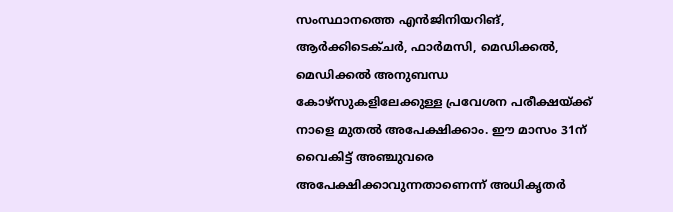സംസ്ഥാനത്തെ എൻജിനിയറിങ്, ആർക്കിടെക്ചർ, ഫാർമസി, മെഡിക്കൽ, മെഡിക്കൽ അനുബന്ധ കോഴ്‌സുകളിലേക്കുള്ള പ്രവേശന പരീക്ഷയ്‌ക്ക്‌ നാളെ മുതൽ അപേക്ഷിക്കാം. ഈ മാസം 31ന് വൈകിട്ട് അഞ്ചുവരെ അപേക്ഷിക്കാവുന്നതാണെന്ന് അധികൃതർ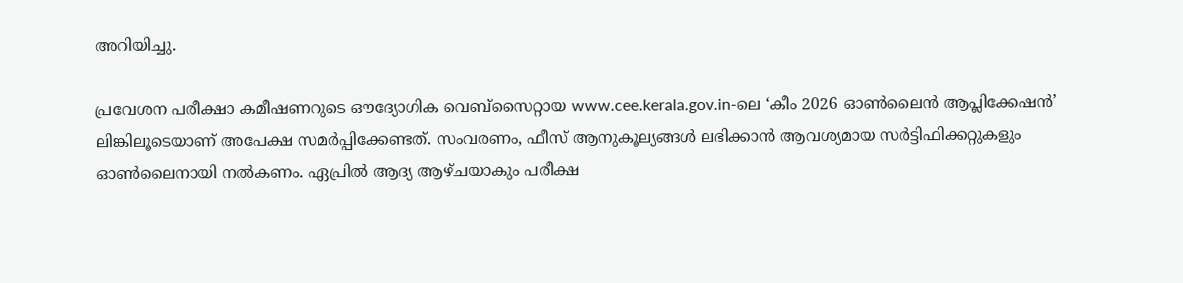അറിയിച്ചു.

പ്രവേശന പരീക്ഷാ കമീഷണറുടെ ഔദ്യോഗിക വെബ്‌സൈറ്റായ www.cee.kerala.gov.in-ലെ ‘കീം 2026 ഓൺലൈൻ ആപ്ലിക്കേഷൻ’ ലിങ്കിലൂടെയാണ് അപേക്ഷ സമർപ്പിക്കേണ്ടത്. സംവരണം, ഫീസ് ആനുകൂല്യങ്ങൾ ലഭിക്കാൻ ആവശ്യമായ സർട്ടിഫിക്കറ്റുകളും ഓൺലൈനായി നൽകണം. ഏപ്രിൽ ആദ്യ ആഴ്ചയാകും പരീക്ഷ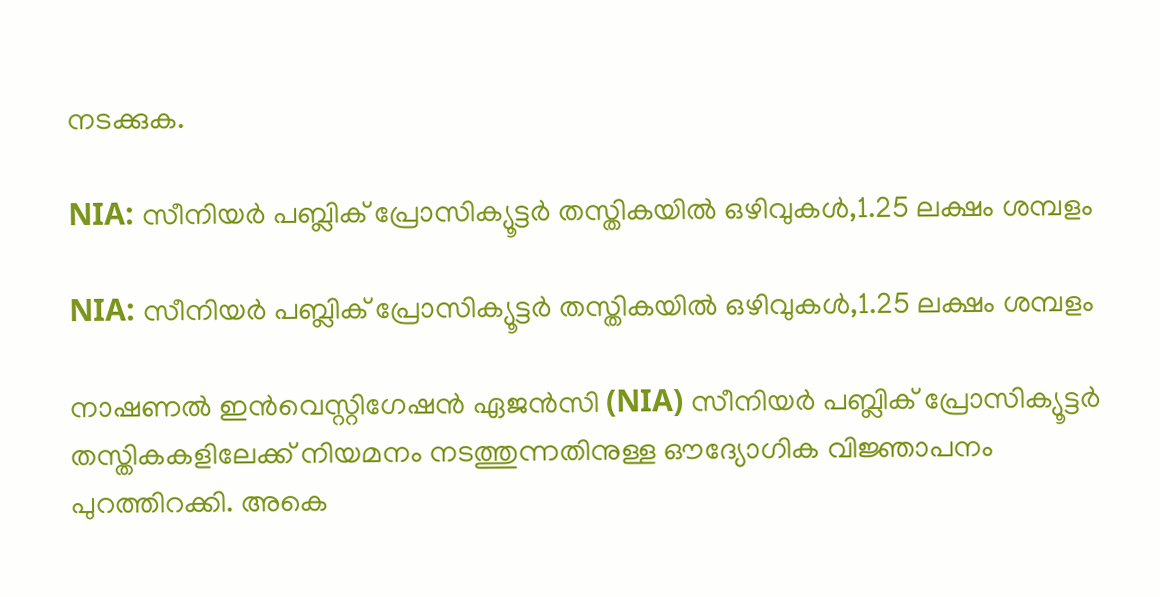നടക്കുക.

NIA: സീനിയർ പബ്ലിക് പ്രോസിക്യൂട്ടർ തസ്തികയിൽ ഒഴിവുകൾ,1.25 ലക്ഷം ശമ്പളം

NIA: സീനിയർ പബ്ലിക് പ്രോസിക്യൂട്ടർ തസ്തികയിൽ ഒഴിവുകൾ,1.25 ലക്ഷം ശമ്പളം

നാഷണൽ ഇൻവെസ്റ്റിഗേഷൻ ഏജൻസി (NIA) സീനിയർ പബ്ലിക് പ്രോസിക്യൂട്ടർ തസ്തികകളിലേക്ക് നിയമനം നടത്തുന്നതിനുള്ള ഔദ്യോഗിക വിജ്ഞാപനം പുറത്തിറക്കി. അകെ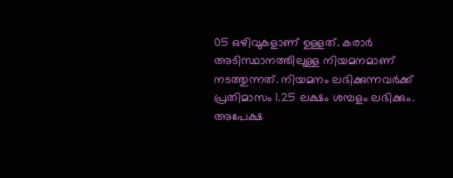05 ഒഴിവുകളാണ് ഉള്ളത്. കരാർ അടിസ്ഥാനത്തിലുള്ള നിയമനമാണ് നടത്തുന്നത്. നിയമനം ലഭിക്കുന്നവർക്ക് പ്രതിമാസം 1.25 ലക്ഷം ശമ്പളം ലഭിക്കും. അപേക്ഷ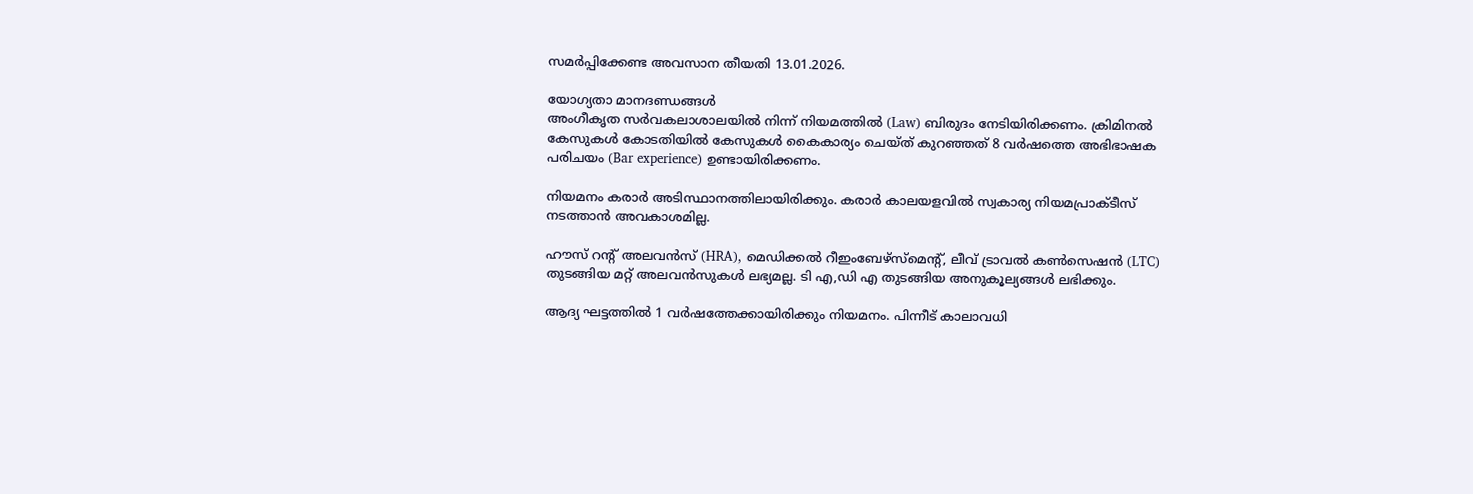സമർപ്പിക്കേണ്ട അവസാന തീയതി 13.01.2026.

യോഗ്യതാ മാനദണ്ഡങ്ങൾ
അംഗീകൃത സർവകലാശാലയിൽ നിന്ന് നിയമത്തിൽ (Law) ബിരുദം നേടിയിരിക്കണം. ക്രിമിനൽ കേസുകൾ കോടതിയിൽ കേസുകൾ കൈകാര്യം ചെയ്ത് കുറഞ്ഞത് 8 വർഷത്തെ അഭിഭാഷക പരിചയം (Bar experience) ഉണ്ടായിരിക്കണം.

നിയമനം കരാർ അടിസ്ഥാനത്തിലായിരിക്കും. കരാർ കാലയളവിൽ സ്വകാര്യ നിയമപ്രാക്ടീസ് നടത്താൻ അവകാശമില്ല.

ഹൗസ് റന്റ് അലവൻസ് (HRA), മെഡിക്കൽ റീഇംബേഴ്‌സ്‌മെന്റ്, ലീവ് ട്രാവൽ കൺസെഷൻ (LTC) തുടങ്ങിയ മറ്റ് അലവൻസുകൾ ലഭ്യമല്ല. ടി എ,ഡി എ തുടങ്ങിയ അനുകൂല്യങ്ങൾ ലഭിക്കും.

ആദ്യ ഘട്ടത്തിൽ 1 വർഷത്തേക്കായിരിക്കും നിയമനം. പിന്നീട് കാലാവധി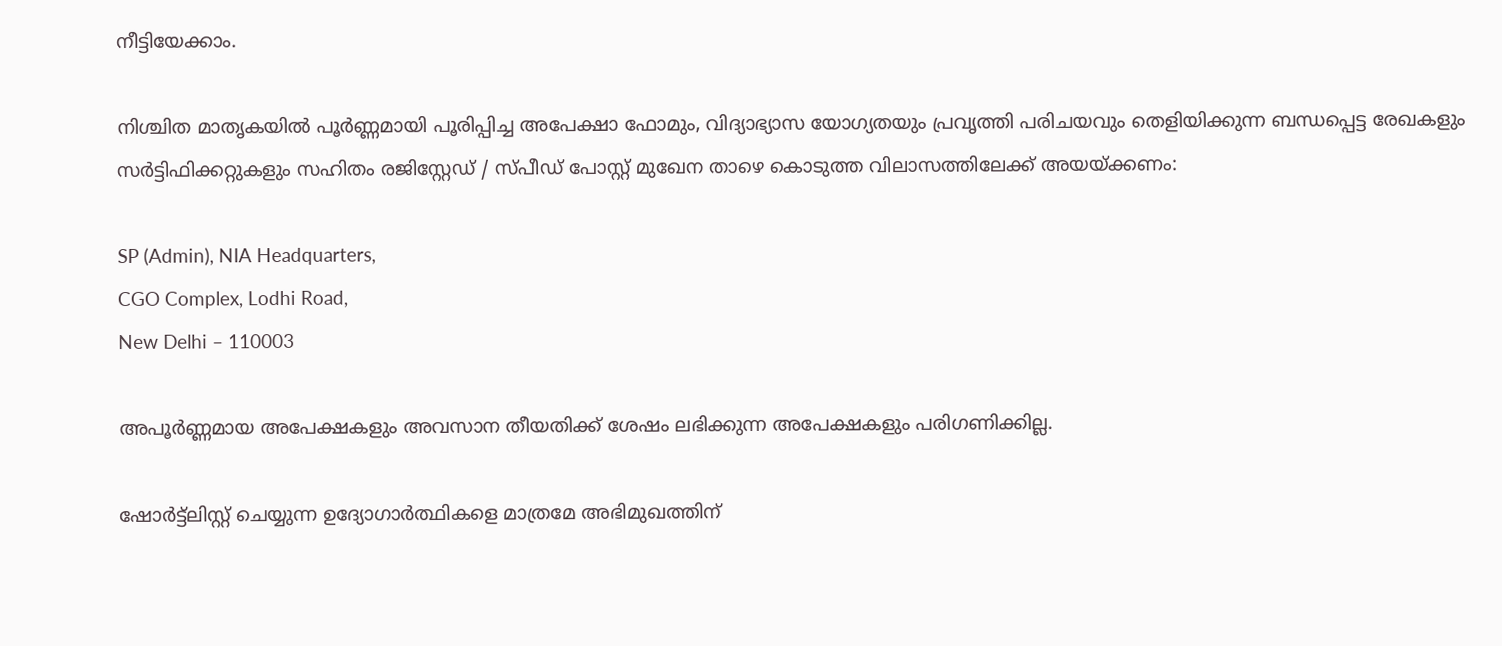നീട്ടിയേക്കാം.

നിശ്ചിത മാതൃകയിൽ പൂർണ്ണമായി പൂരിപ്പിച്ച അപേക്ഷാ ഫോമും, വിദ്യാഭ്യാസ യോഗ്യതയും പ്രവൃത്തി പരിചയവും തെളിയിക്കുന്ന ബന്ധപ്പെട്ട രേഖകളും സർട്ടിഫിക്കറ്റുകളും സഹിതം രജിസ്റ്റേഡ് / സ്പീഡ് പോസ്റ്റ് മുഖേന താഴെ കൊടുത്ത വിലാസത്തിലേക്ക് അയയ്ക്കണം:

SP (Admin), NIA Headquarters,
CGO Complex, Lodhi Road,
New Delhi – 110003

അപൂർണ്ണമായ അപേക്ഷകളും അവസാന തീയതിക്ക് ശേഷം ലഭിക്കുന്ന അപേക്ഷകളും പരിഗണിക്കില്ല.

ഷോർട്ട്‌ലിസ്റ്റ് ചെയ്യുന്ന ഉദ്യോഗാർത്ഥികളെ മാത്രമേ അഭിമുഖത്തിന്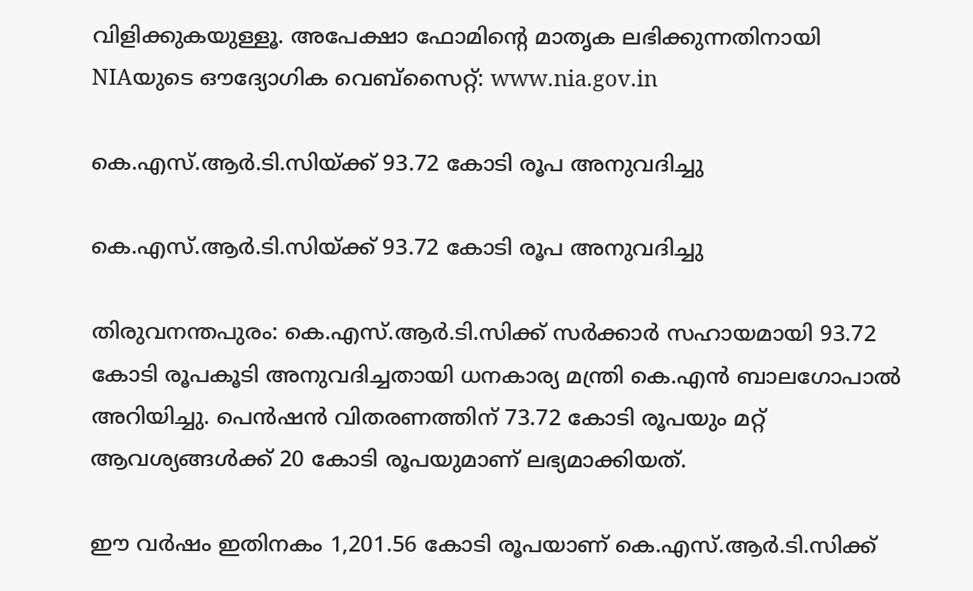വിളിക്കുകയുള്ളൂ. അപേക്ഷാ ഫോമിന്റെ മാതൃക ലഭിക്കുന്നതിനായി NIAയുടെ ഔദ്യോഗിക വെബ്സൈറ്റ്: www.nia.gov.in

കെ.എസ്.ആര്‍.ടി.സിയ്ക്ക് 93.72 കോടി രൂപ അനുവദിച്ചു

കെ.എസ്.ആര്‍.ടി.സിയ്ക്ക് 93.72 കോടി രൂപ അനുവദിച്ചു

തിരുവനന്തപുരം: കെ.എസ്.ആര്‍.ടി.സിക്ക് സര്‍ക്കാര്‍ സഹായമായി 93.72 കോടി രൂപകൂടി അനുവദിച്ചതായി ധനകാര്യ മന്ത്രി കെ.എന്‍ ബാലഗോപാല്‍ അറിയിച്ചു. പെന്‍ഷന്‍ വിതരണത്തിന് 73.72 കോടി രൂപയും മറ്റ് ആവശ്യങ്ങള്‍ക്ക് 20 കോടി രൂപയുമാണ് ലഭ്യമാക്കിയത്.

ഈ വര്‍ഷം ഇതിനകം 1,201.56 കോടി രൂപയാണ് കെ.എസ്.ആര്‍.ടി.സിക്ക്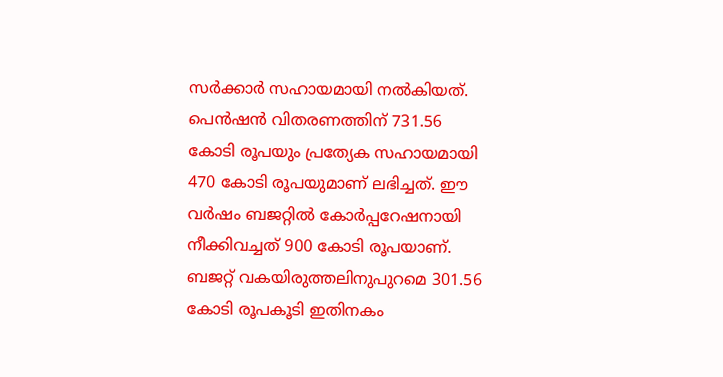സര്‍ക്കാര്‍ സഹായമായി നല്‍കിയത്. പെന്‍ഷന്‍ വിതരണത്തിന് 731.56 കോടി രൂപയും പ്രത്യേക സഹായമായി 470 കോടി രൂപയുമാണ് ലഭിച്ചത്. ഈ വര്‍ഷം ബജറ്റില്‍ കോര്‍പ്പറേഷനായി നീക്കിവച്ചത് 900 കോടി രൂപയാണ്. ബജറ്റ് വകയിരുത്തലിനുപുറമെ 301.56 കോടി രൂപകൂടി ഇതിനകം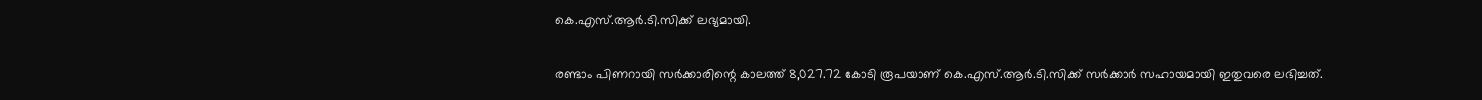കെ.എസ്.ആര്‍.ടി.സിക്ക് ലഭ്യമായി.

രണ്ടാം പിണറായി സര്‍ക്കാരിന്റെ കാലത്ത് 8,027.72 കോടി രൂപയാണ് കെ.എസ്.ആര്‍.ടി.സിക്ക് സര്‍ക്കാര്‍ സഹായമായി ഇതുവരെ ലഭിച്ചത്.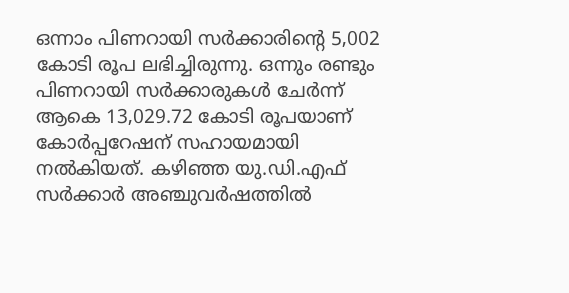ഒന്നാം പിണറായി സര്‍ക്കാരിന്റെ 5,002 കോടി രൂപ ലഭിച്ചിരുന്നു. ഒന്നും രണ്ടും പിണറായി സര്‍ക്കാരുകള്‍ ചേര്‍ന്ന് ആകെ 13,029.72 കോടി രൂപയാണ് കോര്‍പ്പറേഷന് സഹായമായി നല്‍കിയത്. കഴിഞ്ഞ യു.ഡി.എഫ് സര്‍ക്കാര്‍ അഞ്ചുവര്‍ഷത്തില്‍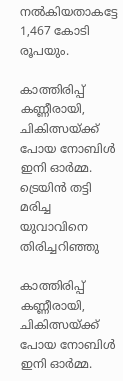നല്‍കിയതാകട്ടേ 1,467 കോടി രൂപയും.

കാത്തിരിപ്പ് കണ്ണീരായി, ചികിത്സയ്ക്ക് പോയ നോബിൾ ഇനി ഓർമ്മ. ട്രെയിൻ തട്ടി മരിച്ച യുവാവിനെ തിരിച്ചറിഞ്ഞു

കാത്തിരിപ്പ് കണ്ണീരായി, ചികിത്സയ്ക്ക് പോയ നോബിൾ ഇനി ഓർമ്മ.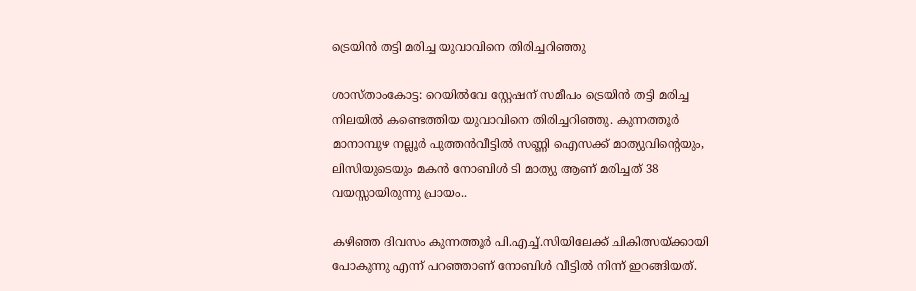ട്രെയിൻ തട്ടി മരിച്ച യുവാവിനെ തിരിച്ചറിഞ്ഞു

ശാസ്താംകോട്ട: റെയിൽവേ സ്റ്റേഷന് സമീപം ട്രെയിൻ തട്ടി മരിച്ച നിലയിൽ കണ്ടെത്തിയ യുവാവിനെ തിരിച്ചറിഞ്ഞു. കുന്നത്തൂർ മാനാമ്പുഴ നല്ലൂർ പുത്തൻവീട്ടിൽ സണ്ണി ഐസക്ക് മാത്യുവിൻ്റെയും, ലിസിയുടെയും മകൻ നോബിൾ ടി മാത്യു ആണ് മരിച്ചത് 38 വയസ്സായിരുന്നു പ്രായം..

കഴിഞ്ഞ ദിവസം കുന്നത്തൂർ പി.എച്ച്.സിയിലേക്ക് ചികിത്സയ്ക്കായി പോകുന്നു എന്ന് പറഞ്ഞാണ് നോബിൾ വീട്ടിൽ നിന്ന് ഇറങ്ങിയത്.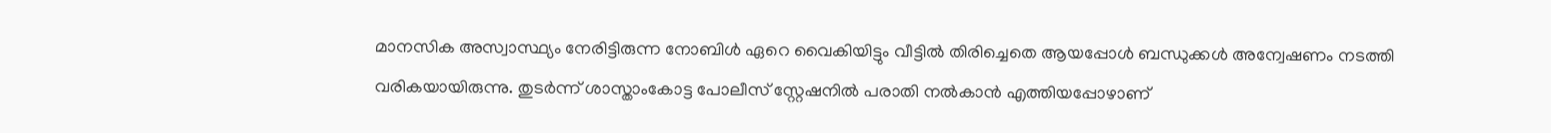മാനസിക അസ്വാസ്ഥ്യം നേരിട്ടിരുന്ന നോബിൾ ഏറെ വൈകിയിട്ടും വീട്ടിൽ തിരിച്ചെതെ ആയപ്പോള്‍ ബന്ധുക്കൾ അന്വേഷണം നടത്തി വരികയായിരുന്നു. തുടർന്ന് ശാസ്താംകോട്ട പോലീസ് സ്റ്റേഷനിൽ പരാതി നൽകാൻ എത്തിയപ്പോഴാണ്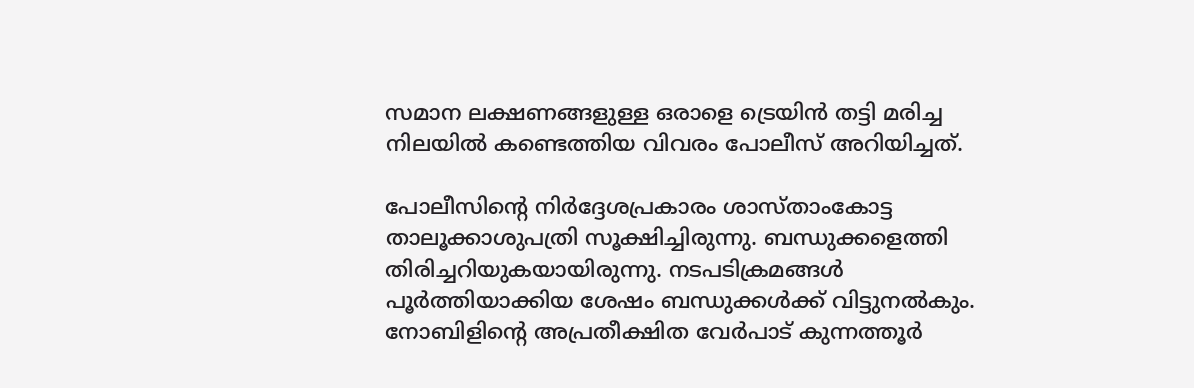സമാന ലക്ഷണങ്ങളുള്ള ഒരാളെ ട്രെയിൻ തട്ടി മരിച്ച നിലയിൽ കണ്ടെത്തിയ വിവരം പോലീസ് അറിയിച്ചത്.

പോലീസിൻ്റെ നിർദ്ദേശപ്രകാരം ശാസ്താംകോട്ട താലൂക്കാശുപത്രി സൂക്ഷിച്ചിരുന്നു. ബന്ധുക്കളെത്തി തിരിച്ചറിയുകയായിരുന്നു. നടപടിക്രമങ്ങൾ പൂർത്തിയാക്കിയ ശേഷം ബന്ധുക്കൾക്ക് വിട്ടുനൽകും. നോബിളിൻ്റെ അപ്രതീക്ഷിത വേർപാട് കുന്നത്തൂർ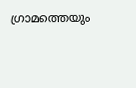ഗ്രാമത്തെയും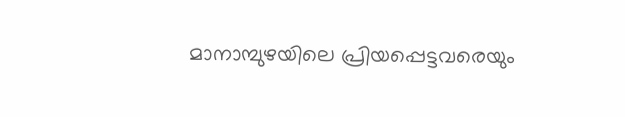മാനാമ്പുഴയിലെ പ്രിയപ്പെട്ടവരെയും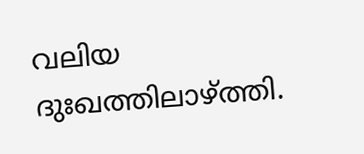വലിയ ദുഃഖത്തിലാഴ്ത്തി.